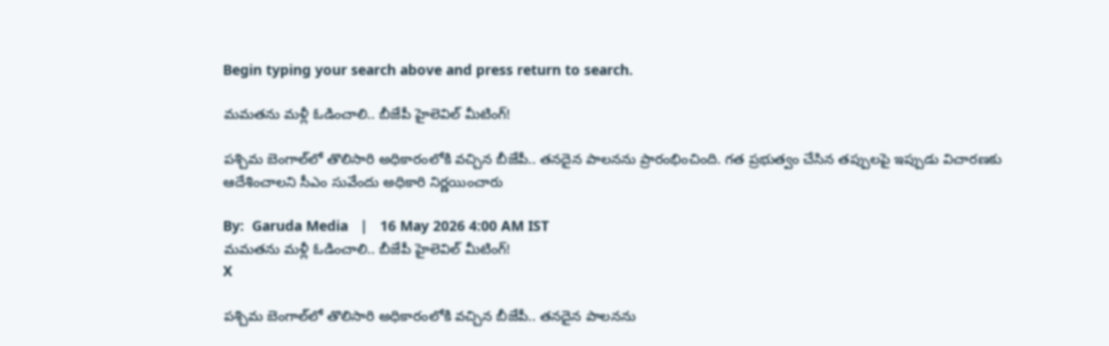Begin typing your search above and press return to search.

మ‌మ‌తను మ‌ళ్లీ ఓడించాలి.. బీజేపీ హైలెవిల్ మీటింగ్‌!

ప‌శ్చిమ బెంగాల్‌లో తొలిసారి అధికారంలోకి వ‌చ్చిన బీజేపీ.. త‌న‌దైన పాల‌న‌ను ప్రారంభించింది. గ‌త ప్ర‌భుత్వం చేసిన త‌ప్పుల‌పై ఇప్పుడు విచార‌ణ‌కు ఆదేశించాల‌ని సీఎం సువేందు అధికారి నిర్ణ‌యించారు

By:  Garuda Media   |   16 May 2026 4:00 AM IST
మ‌మ‌తను మ‌ళ్లీ ఓడించాలి.. బీజేపీ హైలెవిల్ మీటింగ్‌!
X

ప‌శ్చిమ బెంగాల్‌లో తొలిసారి అధికారంలోకి వ‌చ్చిన బీజేపీ.. త‌న‌దైన పాల‌న‌ను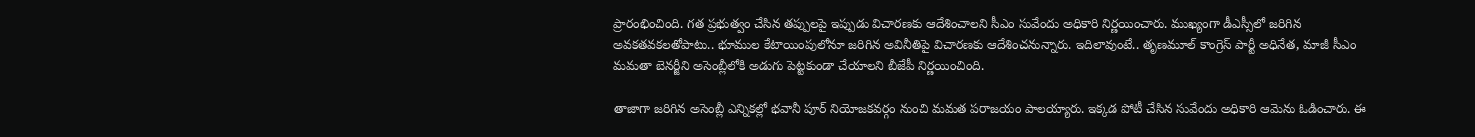ప్రారంభించింది. గ‌త ప్ర‌భుత్వం చేసిన త‌ప్పుల‌పై ఇప్పుడు విచార‌ణ‌కు ఆదేశించాల‌ని సీఎం సువేందు అధికారి నిర్ణ‌యించారు. ముఖ్యంగా డీఎస్సీలో జ‌రిగిన అవ‌క‌త‌వ‌క‌లతోపాటు.. భూముల కేటాయింపులోనూ జ‌రిగిన అవినీతిపై విచార‌ణ‌కు ఆదేశించ‌నున్నారు. ఇదిలావుంటే.. తృణ‌మూల్ కాంగ్రెస్ పార్టీ అధినేత‌, మాజీ సీఎం మ‌మ‌తా బెన‌ర్జీని అసెంబ్లీలోకి అడుగు పెట్ట‌కుండా చేయాల‌ని బీజేపీ నిర్ణ‌యించింది.

తాజాగా జ‌రిగిన అసెంబ్లీ ఎన్నిక‌ల్లో భ‌వానీ పూర్ నియోజ‌క‌వ‌ర్గం నుంచి మ‌మ‌త ప‌రాజ‌యం పాల‌య్యారు. ఇక్క‌డ పోటీ చేసిన సువేందు అధికారి ఆమెను ఓడించారు. ఈ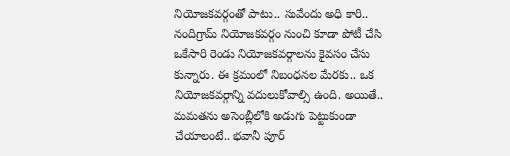నియోజ‌క‌వ‌ర్గంతో పాటు.. సువేందు అధి కారి.. నందిగ్రామ్ నియోజ‌క‌వ‌ర్గం నుంచి కూడా పోటీ చేసి ఒకేసారి రెండు నియోజ‌క‌వ‌ర్గాల‌ను కైవ‌సం చేసు కున్నారు. ఈ క్ర‌మంలో నిబంధ‌న‌ల మేర‌కు.. ఒక నియోజ‌క‌వ‌ర్గాన్ని వ‌దులుకోవాల్సి ఉంది. అయితే.. మ‌మ‌త‌ను అసెంబ్లీలోకి అడుగు పెట్టుకుండా చేయాలంటే.. భ‌వానీ పూర్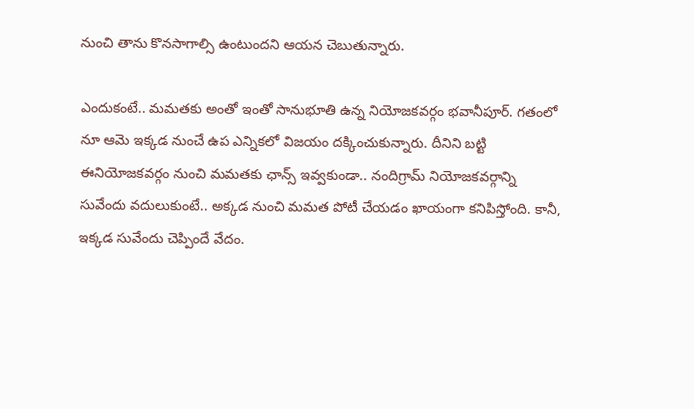నుంచి తాను కొన‌సాగాల్సి ఉంటుంద‌ని ఆయ‌న చెబుతున్నారు.

ఎందుకంటే.. మ‌మ‌త‌కు అంతో ఇంతో సానుభూతి ఉన్న నియోజ‌క‌వ‌ర్గం భవానీపూర్‌. గ‌తంలో నూ ఆమె ఇక్క‌డ నుంచే ఉప ఎన్నిక‌లో విజ‌యం ద‌క్కించుకున్నారు. దీనిని బ‌ట్టి ఈనియోజ‌క‌వ‌ర్గం నుంచి మ‌మ‌త‌కు ఛాన్స్ ఇవ్వ‌కుండా.. నందిగ్రామ్ నియోజ‌క‌వ‌ర్గాన్ని సువేందు వ‌దులుకుంటే.. అక్క‌డ నుంచి మ‌మ‌త పోటీ చేయ‌డం ఖాయంగా క‌నిపిస్తోంది. కానీ, ఇక్క‌డ సువేందు చెప్పిందే వేదం.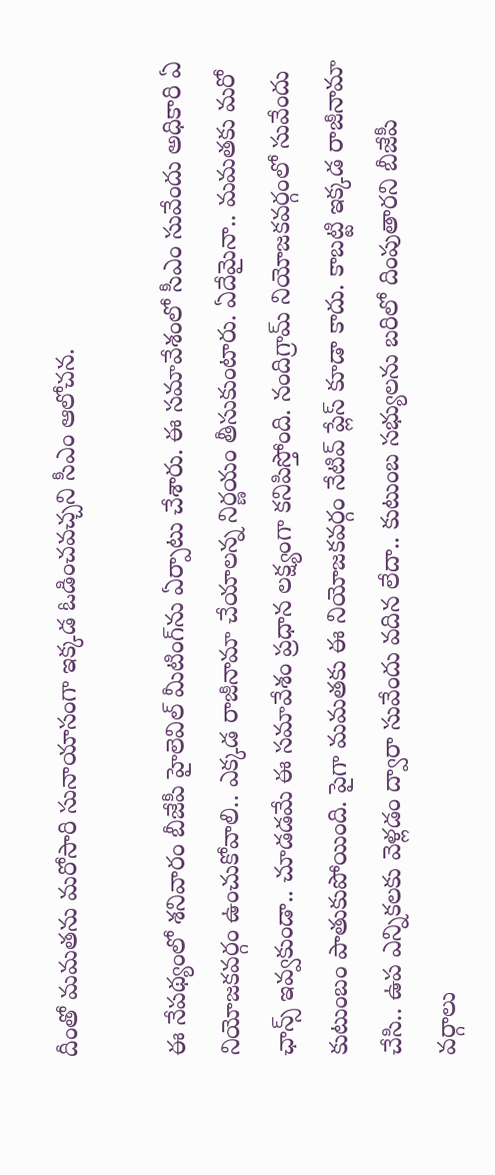దీంతో మ‌మ‌తను మ‌రోసారి సునాయాసంగా ఇక్క‌డ ఓడించ‌వ‌చ్చ‌ని సీఎం ఆలోచ‌న‌.

ఈ నేప‌థ్యంలో శ‌నివారం బీజేపీ హైలెవిల్ మీటింగ్‌ను ఏర్పాటు చేశారు. ఈ స‌మావేశంలో సీఎం సువేందు అధికారి ఏ నియోజ‌క‌వ‌ర్గం ఉంచుకోవాలి.. ఎక్క‌డ రాజీనామా చేయాల‌న్న నిర్ణ‌యం తీసుకుంటారు. ఏదేమైనా.. మ‌మ‌త‌కు మ‌రో ఛాన్స్ ఇవ్వ‌కుండా.. చూడ‌డ‌మే ఈ స‌మావేశం ప్ర‌ధాన లక్ష్యంగా క‌నిపిస్తోంది. నందిగ్రామ్ నియోజ‌క‌వ‌ర్గంలో సువేందు కుటుంబం పాతుకుపోయింది. పైగా మ‌మ‌త‌కు ఈ నియోజ‌క‌వ‌ర్గం నేటివ్ ప్లేస్ కూడా కాదు. కాబ‌ట్టి ఇక్క‌డ రాజీనామా చేసి.. ఉప ఎన్నిక‌ల‌కు వెళ్ల‌డం ద్వారా సువేందు వ‌దిన లేదా.. కుటుంబ స‌భ్యుల‌ను బ‌రిలో దింపుతార‌ని బీజేపీ వ‌ర్గాలు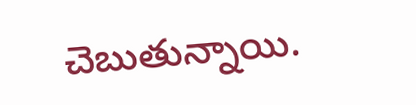చెబుతున్నాయి.